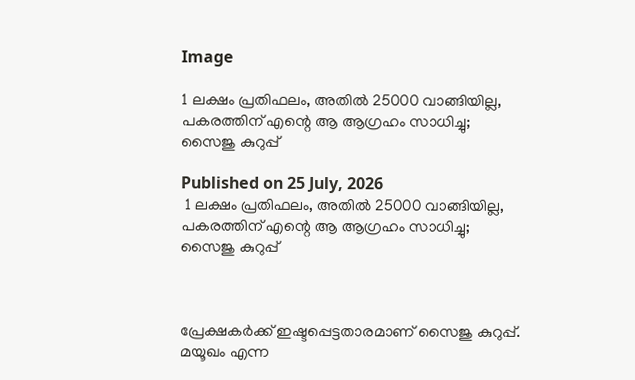Image

1 ലക്ഷം പ്രതിഫലം, അതില്‍ 25000 വാങ്ങിയില്ല, പകരത്തിന് എന്റെ ആ ആഗ്രഹം സാധിച്ചു; സൈജു കുറുപ്പ്

Published on 25 July, 2026
 1 ലക്ഷം പ്രതിഫലം, അതില്‍ 25000 വാങ്ങിയില്ല, പകരത്തിന് എന്റെ ആ ആഗ്രഹം സാധിച്ചു; സൈജു കുറുപ്പ്



പ്രേക്ഷകര്‍ക്ക് ഇഷ്ടപ്പെട്ടതാരമാണ് സൈജു കുറുപ്പ്. മയൂഖം എന്ന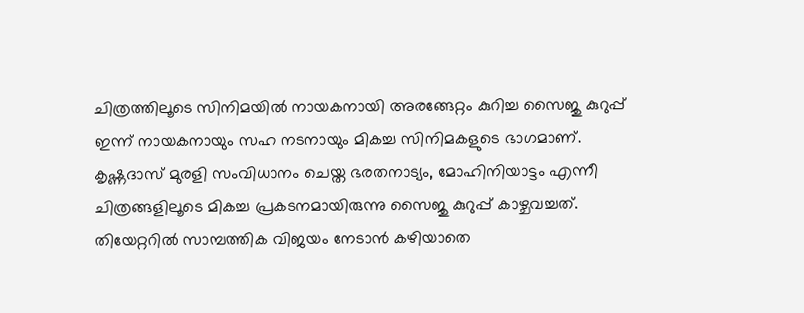ചിത്രത്തിലൂടെ സിനിമയില്‍ നായകനായി അരങ്ങേറ്റം കുറിച്ച സൈജു കുറുപ്പ് ഇന്ന് നായകനായും സഹ നടനായും മികച്ച സിനിമകളുടെ ഭാഗമാണ്. കൃഷ്ണദാസ് മുരളി സംവിധാനം ചെയ്ത ഭരതനാട്യം, മോഹിനിയാട്ടം എന്നീ ചിത്രങ്ങളിലൂടെ മികച്ച പ്രകടനമായിരുന്നു സൈജു കുറുപ്പ് കാഴ്ചവച്ചത്. തിയേറ്ററില്‍ സാമ്പത്തിക വിജയം നേടാന്‍ കഴിയാതെ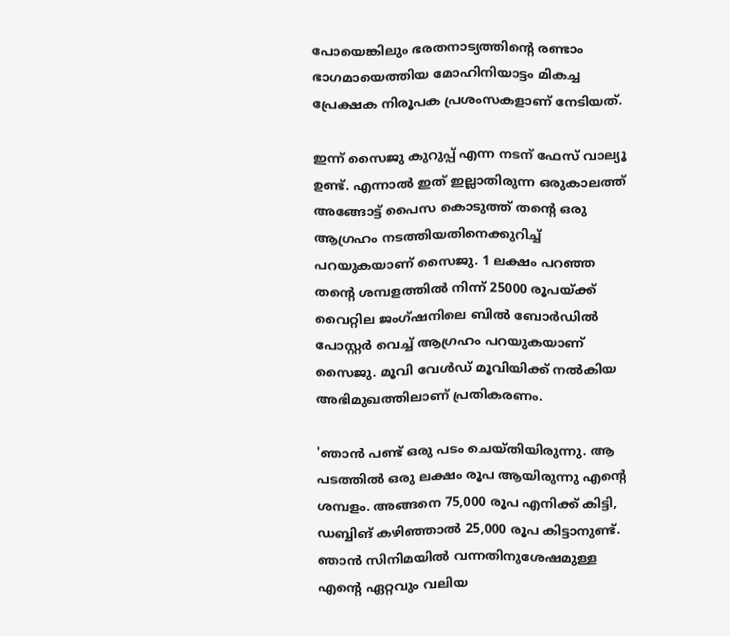പോയെങ്കിലും ഭരതനാട്യത്തിന്റെ രണ്ടാം ഭാഗമായെത്തിയ മോഹിനിയാട്ടം മികച്ച പ്രേക്ഷക നിരൂപക പ്രശംസകളാണ് നേടിയത്.

ഇന്ന് സൈജു കുറുപ്പ് എന്ന നടന് ഫേസ് വാല്യൂ ഉണ്ട്. എന്നാല്‍ ഇത് ഇല്ലാതിരുന്ന ഒരുകാലത്ത് അങ്ങോട്ട് പൈസ കൊടുത്ത് തന്റെ ഒരു ആഗ്രഹം നടത്തിയതിനെക്കുറിച്ച് പറയുകയാണ് സൈജു. 1 ലക്ഷം പറഞ്ഞ തന്റെ ശമ്പളത്തില്‍ നിന്ന് 25000 രൂപയ്ക്ക് വൈറ്റില ജംഗ്ഷനിലെ ബില്‍ ബോര്‍ഡില്‍ പോസ്റ്റര്‍ വെച്ച് ആഗ്രഹം പറയുകയാണ് സൈജു. മൂവി വേള്‍ഡ് മൂവിയിക്ക് നല്‍കിയ അഭിമുഖത്തിലാണ് പ്രതികരണം.

'ഞാന്‍ പണ്ട് ഒരു പടം ചെയ്തിയിരുന്നു. ആ പടത്തില്‍ ഒരു ലക്ഷം രൂപ ആയിരുന്നു എന്റെ ശമ്പളം. അങ്ങനെ 75,000 രൂപ എനിക്ക് കിട്ടി, ഡബ്ബിങ് കഴിഞ്ഞാല്‍ 25,000 രൂപ കിട്ടാനുണ്ട്. ഞാന്‍ സിനിമയില്‍ വന്നതിനുശേഷമുള്ള എന്റെ ഏറ്റവും വലിയ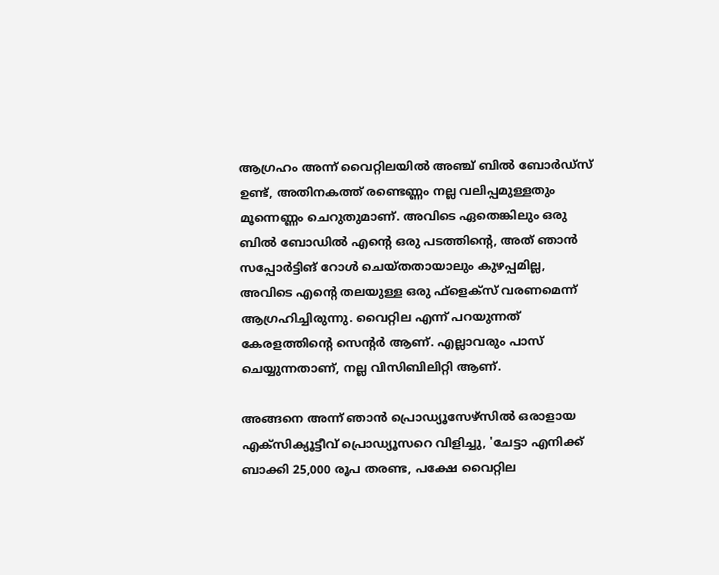ആഗ്രഹം അന്ന് വൈറ്റിലയില്‍ അഞ്ച് ബില്‍ ബോര്‍ഡ്സ് ഉണ്ട്, അതിനകത്ത് രണ്ടെണ്ണം നല്ല വലിപ്പമുള്ളതും മൂന്നെണ്ണം ചെറുതുമാണ്. അവിടെ ഏതെങ്കിലും ഒരു ബില്‍ ബോഡില്‍ എന്റെ ഒരു പടത്തിന്റെ, അത് ഞാന്‍ സപ്പോര്‍ട്ടിങ് റോള്‍ ചെയ്തതായാലും കുഴപ്പമില്ല, അവിടെ എന്റെ തലയുള്ള ഒരു ഫ്ളെക്സ് വരണമെന്ന് ആഗ്രഹിച്ചിരുന്നു. വൈറ്റില എന്ന് പറയുന്നത് കേരളത്തിന്റെ സെന്റര്‍ ആണ്. എല്ലാവരും പാസ് ചെയ്യുന്നതാണ്, നല്ല വിസിബിലിറ്റി ആണ്.

അങ്ങനെ അന്ന് ഞാന്‍ പ്രൊഡ്യൂസേഴ്സില്‍ ഒരാളായ എക്സിക്യൂട്ടീവ് പ്രൊഡ്യൂസറെ വിളിച്ചു, 'ചേട്ടാ എനിക്ക് ബാക്കി 25,000 രൂപ തരണ്ട, പക്ഷേ വൈറ്റില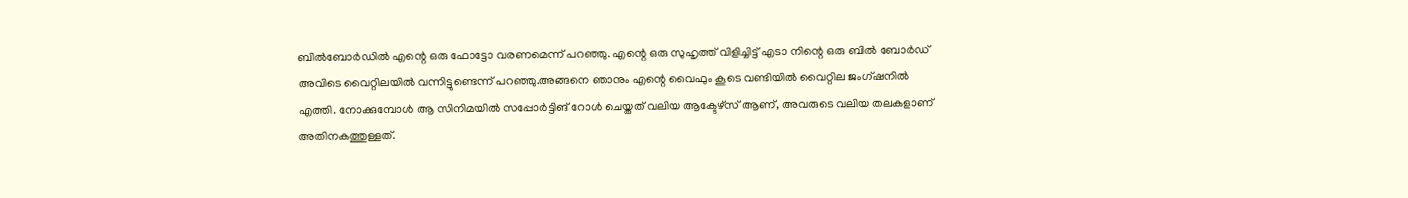ബില്‍ബോര്‍ഡില്‍ എന്റെ ഒരു ഫോട്ടോ വരണമെന്ന് പറഞ്ഞു. എന്റെ ഒരു സുഹൃത്ത് വിളിച്ചിട്ട് എടാ നിന്റെ ഒരു ബില്‍ ബോര്‍ഡ് അവിടെ വൈറ്റിലയില്‍ വന്നിട്ടുണ്ടെന്ന് പറഞ്ഞു.അങ്ങനെ ഞാനും എന്റെ വൈഫും കൂടെ വണ്ടിയില്‍ വൈറ്റില ജംഗ്ഷനില്‍ എത്തി. നോക്കുമ്പോള്‍ ആ സിനിമയില്‍ സപ്പോര്‍ട്ടിങ് റോള്‍ ചെയ്തത് വലിയ ആക്ടേഴ്സ് ആണ്, അവരുടെ വലിയ തലകളാണ് അതിനകത്തുള്ളത്.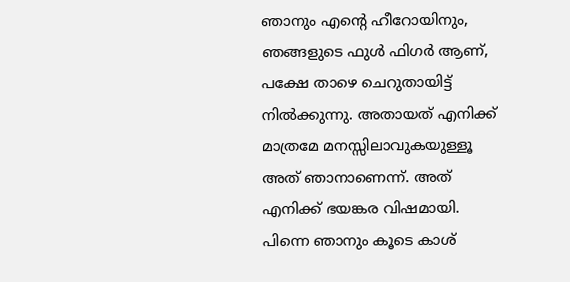ഞാനും എന്റെ ഹീറോയിനും, ഞങ്ങളുടെ ഫുള്‍ ഫിഗര്‍ ആണ്, പക്ഷേ താഴെ ചെറുതായിട്ട് നില്‍ക്കുന്നു. അതായത് എനിക്ക് മാത്രമേ മനസ്സിലാവുകയുള്ളൂ അത് ഞാനാണെന്ന്. അത് എനിക്ക് ഭയങ്കര വിഷമായി. പിന്നെ ഞാനും കൂടെ കാശ്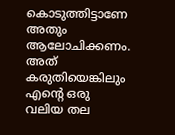കൊടുത്തിട്ടാണേ അതും ആലോചിക്കണം. അത് കരുതിയെങ്കിലും എന്റെ ഒരു വലിയ തല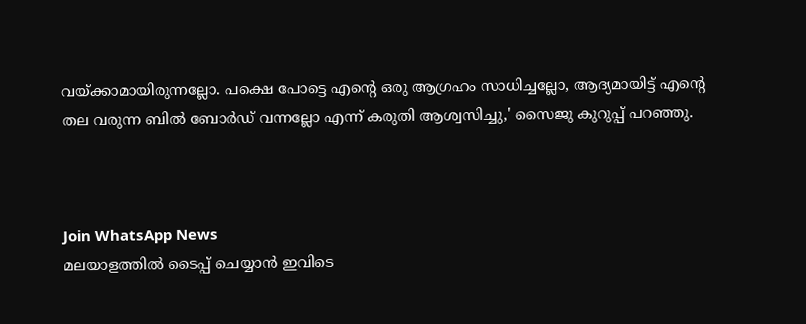വയ്ക്കാമായിരുന്നല്ലോ. പക്ഷെ പോട്ടെ എന്റെ ഒരു ആഗ്രഹം സാധിച്ചല്ലോ, ആദ്യമായിട്ട് എന്റെ തല വരുന്ന ബില്‍ ബോര്‍ഡ് വന്നല്ലോ എന്ന് കരുതി ആശ്വസിച്ചു,' സൈജു കുറുപ്പ് പറഞ്ഞു.



Join WhatsApp News
മലയാളത്തില്‍ ടൈപ്പ് ചെയ്യാന്‍ ഇവിടെ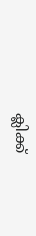ക്ലിക്ക്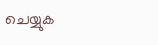ചെയ്യുക